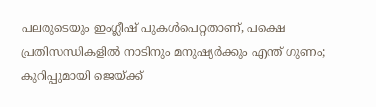പലരുടെയും ഇംഗ്ലീഷ് പുകൾപെറ്റതാണ്, പക്ഷെ പ്രതിസന്ധികളിൽ നാടിനും മനുഷ്യർക്കും എന്ത് ഗുണം; കുറിപ്പുമായി ജെയ്ക്ക്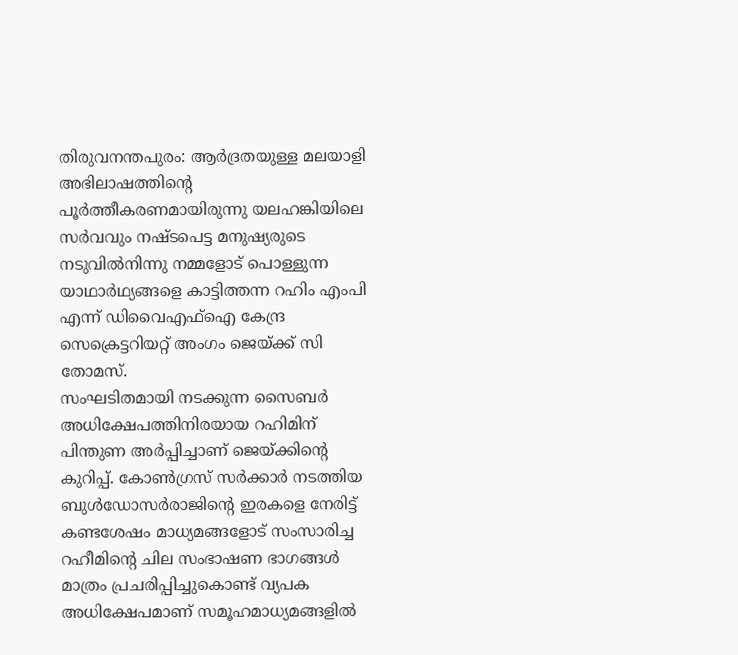തിരുവനന്തപുരം: ആർദ്രതയുള്ള മലയാളി അഭിലാഷത്തിന്റെ പൂർത്തീകരണമായിരുന്നു യലഹങ്കിയിലെ സർവവും നഷ്ടപെട്ട മനുഷ്യരുടെ നടുവിൽനിന്നു നമ്മളോട് പൊള്ളുന്ന യാഥാർഥ്യങ്ങളെ കാട്ടിത്തന്ന റഹിം എംപി എന്ന് ഡിവൈഎഫ്ഐ കേന്ദ്ര സെക്രെട്ടറിയറ്റ് അംഗം ജെയ്ക്ക് സി തോമസ്.
സംഘടിതമായി നടക്കുന്ന സൈബർ അധിക്ഷേപത്തിനിരയായ റഹിമിന് പിന്തുണ അർപ്പിച്ചാണ് ജെയ്ക്കിന്റെ കുറിപ്പ്. കോൺഗ്രസ് സർക്കാർ നടത്തിയ ബുൾഡോസർരാജിന്റെ ഇരകളെ നേരിട്ട് കണ്ടശേഷം മാധ്യമങ്ങളോട് സംസാരിച്ച റഹീമിന്റെ ചില സംഭാഷണ ഭാഗങ്ങൾ മാത്രം പ്രചരിപ്പിച്ചുകൊണ്ട് വ്യപക അധിക്ഷേപമാണ് സമൂഹമാധ്യമങ്ങളിൽ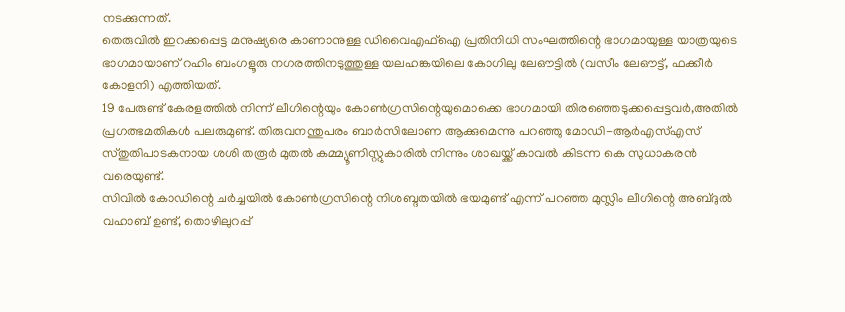നടക്കുന്നത്.
തെരുവിൽ ഇറക്കപ്പെട്ട മനുഷ്യരെ കാണാനുള്ള ഡിവൈഎഫ്ഐ പ്രതിനിധി സംഘത്തിന്റെ ഭാഗമായുള്ള യാത്രയുടെ ഭാഗമായാണ് റഹിം ബംഗളൂരു നഗരത്തിനടുത്തുള്ള യലഹങ്കയിലെ കോഗിലു ലേഔട്ടിൽ (വസീം ലേഔട്ട്, ഫക്കീർ കോളനി) എത്തിയത്.
19 പേരുണ്ട് കേരളത്തിൽ നിന്ന് ലീഗിന്റെയും കോൺഗ്രസിന്റെയുമൊക്കെ ഭാഗമായി തിരഞ്ഞെടുക്കപ്പെട്ടവർ,അതിൽ പ്രഗത്ഭമതികൾ പലരുമുണ്ട്. തിരുവനന്തുപരം ബാർസിലോണ ആക്കുമെന്നു പറഞ്ഞു മോഡി-ആർഎസ്എസ് സ്തുതിപാടകനായ ശശി തരൂർ മുതൽ കമ്മ്യൂണിസ്റ്റുകാരിൽ നിന്നും ശാഖയ്ക്ക് കാവൽ കിടന്ന കെ സുധാകരൻ വരെയുണ്ട്.
സിവിൽ കോഡിന്റെ ചർച്ചയിൽ കോൺഗ്രസിന്റെ നിശബ്ദതയിൽ ഭയമുണ്ട് എന്ന് പറഞ്ഞ മുസ്ലിം ലീഗിന്റെ അബ്ദുൽ വഹാബ് ഉണ്ട്, തൊഴിലുറപ്പ്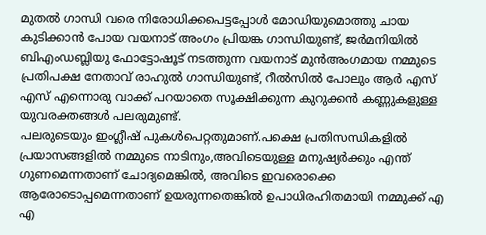മുതൽ ഗാന്ധി വരെ നിരോധിക്കപെട്ടപ്പോൾ മോഡിയുമൊത്തു ചായ കുടിക്കാൻ പോയ വയനാട് അംഗം പ്രിയങ്ക ഗാന്ധിയുണ്ട്, ജർമനിയിൽ ബിഎംഡബ്ലിയു ഫോട്ടോഷൂട് നടത്തുന്ന വയനാട് മുൻഅംഗമായ നമ്മുടെ പ്രതിപക്ഷ നേതാവ് രാഹുൽ ഗാന്ധിയുണ്ട്, റീൽസിൽ പോലും ആർ എസ് എസ് എന്നൊരു വാക്ക് പറയാതെ സൂക്ഷിക്കുന്ന കുറുക്കൻ കണ്ണുകളുള്ള യുവരക്തങ്ങൾ പലരുമുണ്ട്.
പലരുടെയും ഇംഗ്ലീഷ് പുകൾപെറ്റതുമാണ്.പക്ഷെ പ്രതിസന്ധികളിൽ പ്രയാസങ്ങളിൽ നമ്മുടെ നാടിനും,അവിടെയുള്ള മനുഷ്യർക്കും എന്ത് ഗുണമെന്നതാണ് ചോദ്യമെങ്കിൽ, അവിടെ ഇവരൊക്കെ ആരോടൊപ്പമെന്നതാണ് ഉയരുന്നതെങ്കിൽ ഉപാധിരഹിതമായി നമ്മുക്ക് എ എ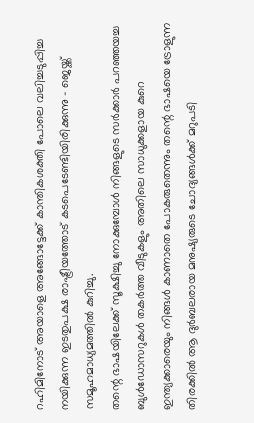റഹിമിനോട് അയാളെ അങ്ങോട്ടേക്ക് കാന്തികശക്തി പോലെ വലിച്ചടുപ്പിച്ച നയിക്കുന്ന ഇടതുപക്ഷ രാഷ്ട്രീയത്തോട് കടപെടേണ്ടിയിരിക്കുന്നു - ജെയ്ക്ക് സമൂഹമാധ്യമത്തിൽ കുറിച്ചു.
തന്റെ ഭാഷയിലേക്ക് സൂക്ഷിച്ചു നോക്കുമ്പോൾ നിങ്ങളുടെ സർക്കാർ പറഞ്ഞയച്ച ബുൾഡോസറുകൾ തകർത്ത വീടുകളും അതിലെ സാധുക്കളായ കുറെ ഇന്ത്യക്കാരെയും നിങ്ങൾ കാണാതെ പോകരുതെന്നും തന്റെ ഭാഷയെ ട്രോളുന്ന തിരക്കിൽ ആ ദുർബലരായ മനുഷ്യരുടെ ചോദ്യങ്ങൾക്ക് മറുപടി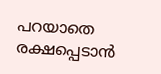പറയാതെ രക്ഷപ്പെടാൻ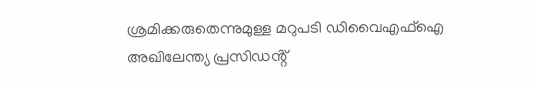ശ്രമിക്കരുതെന്നുമുള്ള മറുപടി ഡിവൈഎഫ്ഐ അഖിലേന്ത്യ പ്രസിഡൻ്റ്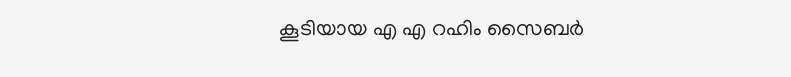കൂടിയായ എ എ റഹിം സൈബർ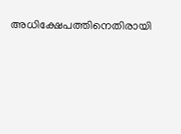അധിക്ഷേപത്തിനെതിരായി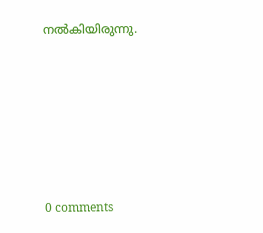നൽകിയിരുന്നു.










0 comments